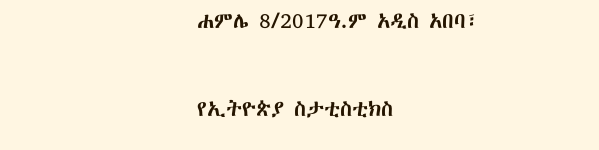ሐምሌ 8/2017ዓ.ም አዲስ አበባ፣

የኢትዮጵያ ስታቲስቲክስ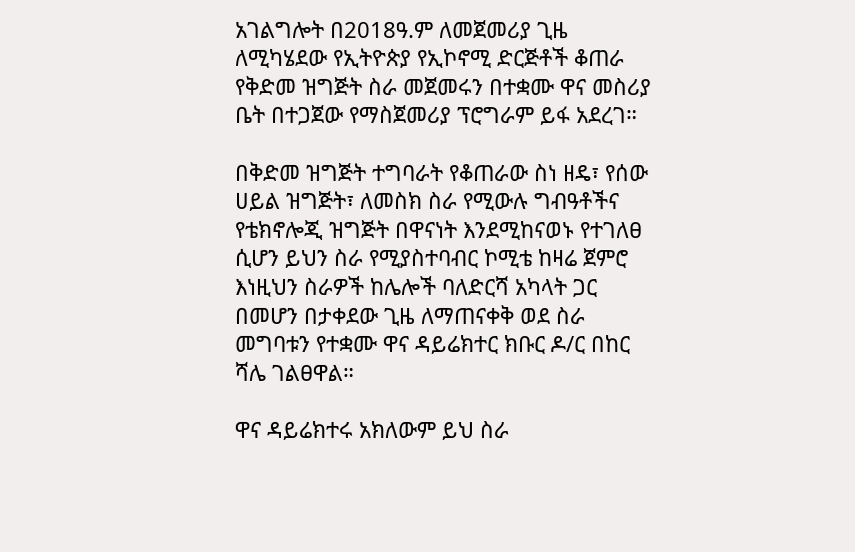አገልግሎት በ2018ዓ.ም ለመጀመሪያ ጊዜ ለሚካሄደው የኢትዮጵያ የኢኮኖሚ ድርጅቶች ቆጠራ የቅድመ ዝግጅት ስራ መጀመሩን በተቋሙ ዋና መስሪያ ቤት በተጋጀው የማስጀመሪያ ፕሮግራም ይፋ አደረገ።

በቅድመ ዝግጅት ተግባራት የቆጠራው ስነ ዘዴ፣ የሰው ሀይል ዝግጅት፣ ለመስክ ስራ የሚውሉ ግብዓቶችና የቴክኖሎጂ ዝግጅት በዋናነት እንደሚከናወኑ የተገለፀ ሲሆን ይህን ስራ የሚያስተባብር ኮሚቴ ከዛሬ ጀምሮ እነዚህን ስራዎች ከሌሎች ባለድርሻ አካላት ጋር በመሆን በታቀደው ጊዜ ለማጠናቀቅ ወደ ስራ መግባቱን የተቋሙ ዋና ዳይሬክተር ክቡር ዶ/ር በከር ሻሌ ገልፀዋል።

ዋና ዳይሬክተሩ አክለውም ይህ ስራ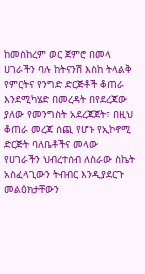ከመስከረም ወር ጀምሮ በመላ ሀገራችን ባሉ ከትናንሽ እስከ ትላልቅ የምርትና የንግድ ድርጅቶች ቆጠራ እንደሚካሄድ በመረዳት በየደረጃው ያለው የመንግስት አደረጃጀት፣ በዚህ ቆጠራ መረጃ ሰጪ የሆኑ የኢኮኖሚ ድርጅት ባለቤቶችና መላው የሀገራችን ህብረተሰብ ለስራው ስኬት አስፈላጊውን ትብብር እንዲያደርጉ መልዕክታቸውን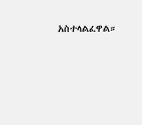አስተላልፈዋል።